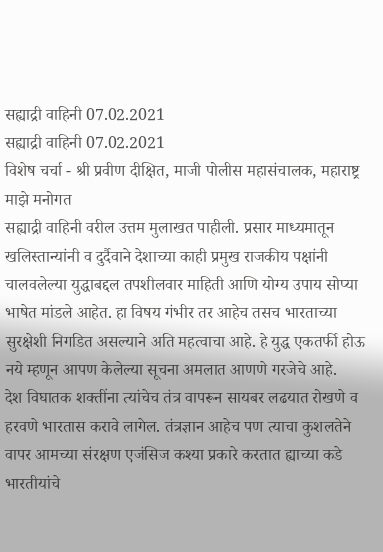सह्याद्री वाहिनी 07.02.2021
सह्याद्री वाहिनी 07.02.2021
विशेष चर्चा - श्री प्रवीण दीक्षित, माजी पोलीस महासंचालक, महाराष्ट्र
माझे मनोगत
सह्याद्री वाहिनी वरील उत्तम मुलाखत पाहीली. प्रसार माध्यमातून खलिस्तान्यांनी व दुर्दैवाने देशाच्या काही प्रमुख राजकीय पक्षांनी चालवलेल्या युद्धाबद्दल तपशीलवार माहिती आणि योग्य उपाय सोप्या भाषेत मांडले आहेत. हा विषय गंभीर तर आहेच तसच भारताच्या सुरक्षेशी निगडित असल्याने अति महत्वाचा आहे. हे युद्ध एकतर्फी होऊ नये म्हणून आपण केलेल्या सूचना अमलात आणणे गरजेचे आहे.
देश विघातक शक्तींना त्यांचेच तंत्र वापरून सायबर लढयात रोखणे व हरवणे भारतास करावे लागेल. तंत्रज्ञान आहेच पण त्याचा कुशलतेने वापर आमच्या संरक्षण एजंसिज कश्या प्रकारे करतात ह्याच्या कडे भारतीयांचे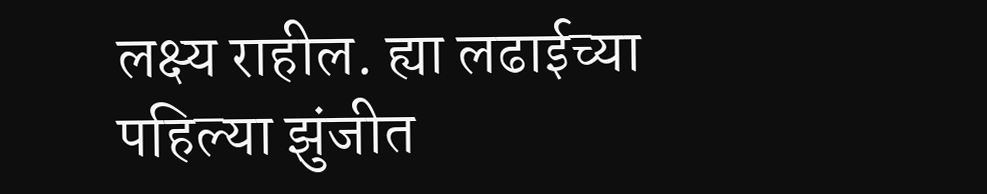लक्ष्य राहील. ह्या लढाईच्या पहिल्या झुंजीत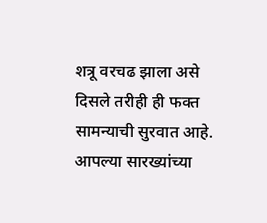शत्रू वरचढ झाला असे दिसले तरीही ही फक्त सामन्याची सुरवात आहे.
आपल्या सारख्यांच्या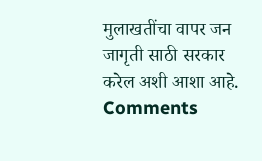मुलाखतींचा वापर जन जागृती साठी सरकार करेल अशी आशा आहे.
Comments